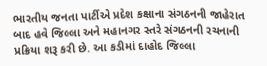ભારતીય જનતા પાર્ટીએ પ્રદેશ કક્ષાના સંગઠનની જાહેરાત બાદ હવે જિલ્લા અને મહાનગર સ્તરે સંગઠનની રચનાની પ્રક્રિયા શરૂ કરી છે. આ કડીમાં દાહોદ જિલ્લા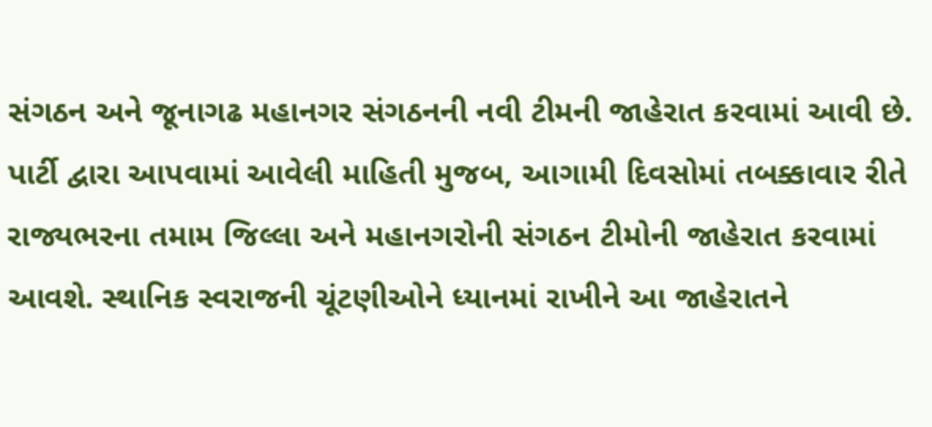સંગઠન અને જૂનાગઢ મહાનગર સંગઠનની નવી ટીમની જાહેરાત કરવામાં આવી છે. પાર્ટી દ્વારા આપવામાં આવેલી માહિતી મુજબ, આગામી દિવસોમાં તબક્કાવાર રીતે રાજ્યભરના તમામ જિલ્લા અને મહાનગરોની સંગઠન ટીમોની જાહેરાત કરવામાં આવશે. સ્થાનિક સ્વરાજની ચૂંટણીઓને ધ્યાનમાં રાખીને આ જાહેરાતને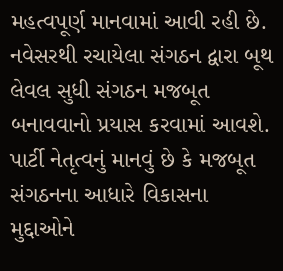મહત્વપૂર્ણ માનવામાં આવી રહી છે.
નવેસરથી રચાયેલા સંગઠન દ્વારા બૂથ લેવલ સુધી સંગઠન મજબૂત બનાવવાનો પ્રયાસ કરવામાં આવશે. પાર્ટી નેતૃત્વનું માનવું છે કે મજબૂત સંગઠનના આધારે વિકાસના મુદ્દાઓને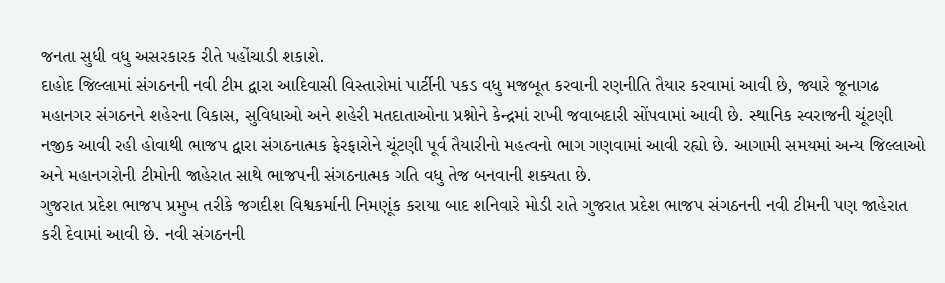જનતા સુધી વધુ અસરકારક રીતે પહોંચાડી શકાશે.
દાહોદ જિલ્લામાં સંગઠનની નવી ટીમ દ્વારા આદિવાસી વિસ્તારોમાં પાર્ટીની પકડ વધુ મજબૂત કરવાની રણનીતિ તૈયાર કરવામાં આવી છે, જ્યારે જૂનાગઢ મહાનગર સંગઠનને શહેરના વિકાસ, સુવિધાઓ અને શહેરી મતદાતાઓના પ્રશ્નોને કેન્દ્રમાં રાખી જવાબદારી સોંપવામાં આવી છે. સ્થાનિક સ્વરાજની ચૂંટણી નજીક આવી રહી હોવાથી ભાજપ દ્વારા સંગઠનાત્મક ફેરફારોને ચૂંટણી પૂર્વ તૈયારીનો મહત્વનો ભાગ ગણવામાં આવી રહ્યો છે. આગામી સમયમાં અન્ય જિલ્લાઓ અને મહાનગરોની ટીમોની જાહેરાત સાથે ભાજપની સંગઠનાત્મક ગતિ વધુ તેજ બનવાની શક્યતા છે.
ગુજરાત પ્રદેશ ભાજપ પ્રમુખ તરીકે જગદીશ વિશ્વકર્માની નિમણૂંક કરાયા બાદ શનિવારે મોડી રાતે ગુજરાત પ્રદેશ ભાજપ સંગઠનની નવી ટીમની પણ જાહેરાત કરી દેવામાં આવી છે. નવી સંગઠનની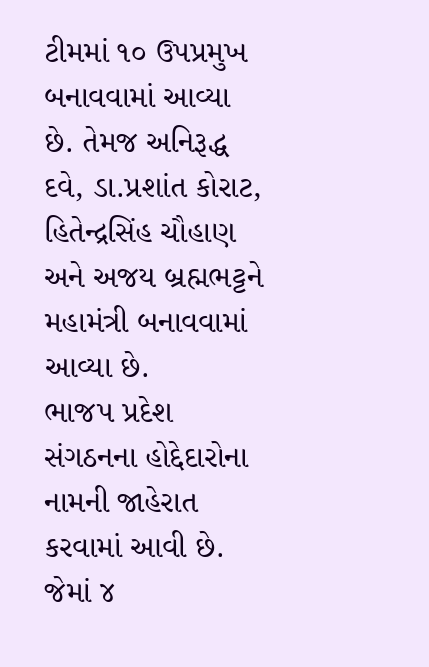ટીમમાં ૧૦ ઉપપ્રમુખ બનાવવામાં આવ્યા છે. તેમજ અનિરૂદ્ધ દવે, ડા.પ્રશાંત કોરાટ, હિતેન્દ્રસિંહ ચૌહાણ અને અજય બ્રહ્મભટ્ટને મહામંત્રી બનાવવામાં આવ્યા છે.
ભાજપ પ્રદેશ સંગઠનના હોદ્દેદારોના નામની જાહેરાત કરવામાં આવી છે. જેમાં ૪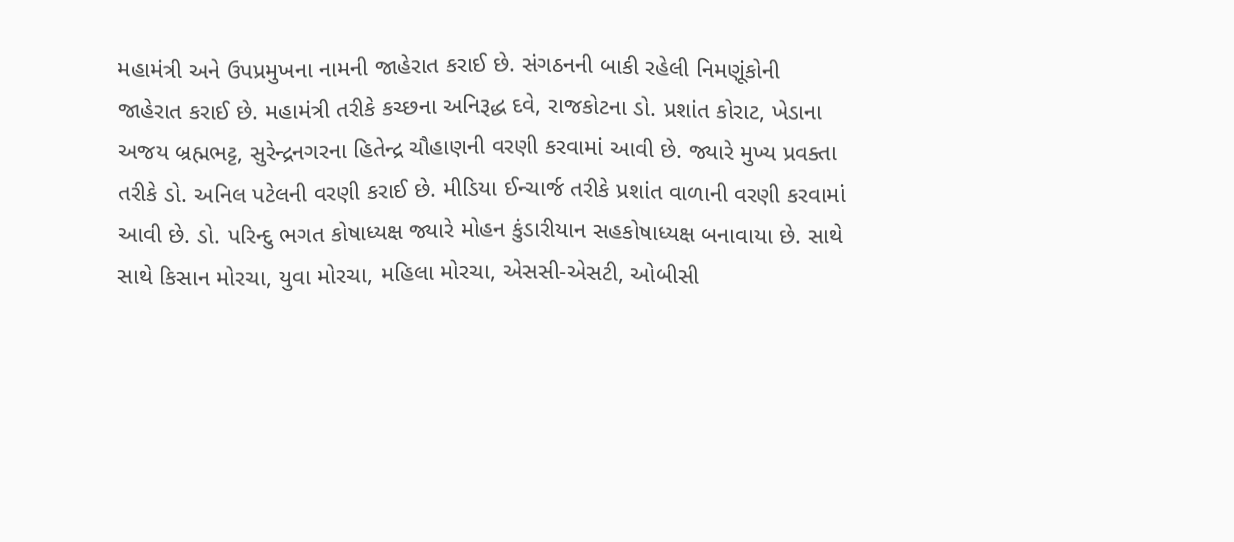મહામંત્રી અને ઉપપ્રમુખના નામની જાહેરાત કરાઈ છે. સંગઠનની બાકી રહેલી નિમણૂંકોની જાહેરાત કરાઈ છે. મહામંત્રી તરીકે કચ્છના અનિરૂદ્ધ દવે, રાજકોટના ડો. પ્રશાંત કોરાટ, ખેડાના અજય બ્રહ્મભટ્ટ, સુરેન્દ્રનગરના હિતેન્દ્ર ચૌહાણની વરણી કરવામાં આવી છે. જ્યારે મુખ્ય પ્રવક્તા તરીકે ડો. અનિલ પટેલની વરણી કરાઈ છે. મીડિયા ઈન્ચાર્જ તરીકે પ્રશાંત વાળાની વરણી કરવામાં આવી છે. ડો. પરિન્દુ ભગત કોષાધ્યક્ષ જ્યારે મોહન કુંડારીયાન સહકોષાધ્યક્ષ બનાવાયા છે. સાથે સાથે કિસાન મોરચા, યુવા મોરચા, મહિલા મોરચા, એસસી-એસટી, ઓબીસી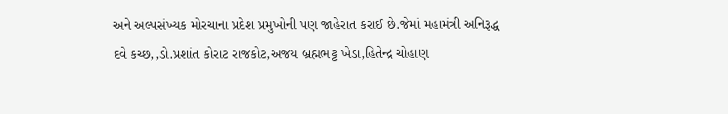અને અલ્પસંખ્યક મોરચાના પ્રદેશ પ્રમુખોની પણ જાહેરાત કરાઈ છે.જેમાં મહામંત્રી અનિરૂદ્ધ દવે કચ્છ,,ડો.પ્રશાંત કોરાટ રાજકોટ,અજય બ્રહ્મભટ્ટ ખેડા,હિતેન્દ્ર ચોહાણ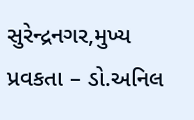સુરેન્દ્રનગર,મુખ્ય પ્રવકતા – ડો.અનિલ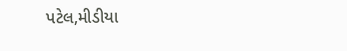પટેલ,મીડીયા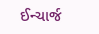ઈન્ચાર્જ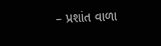– પ્રશાંત વાળા